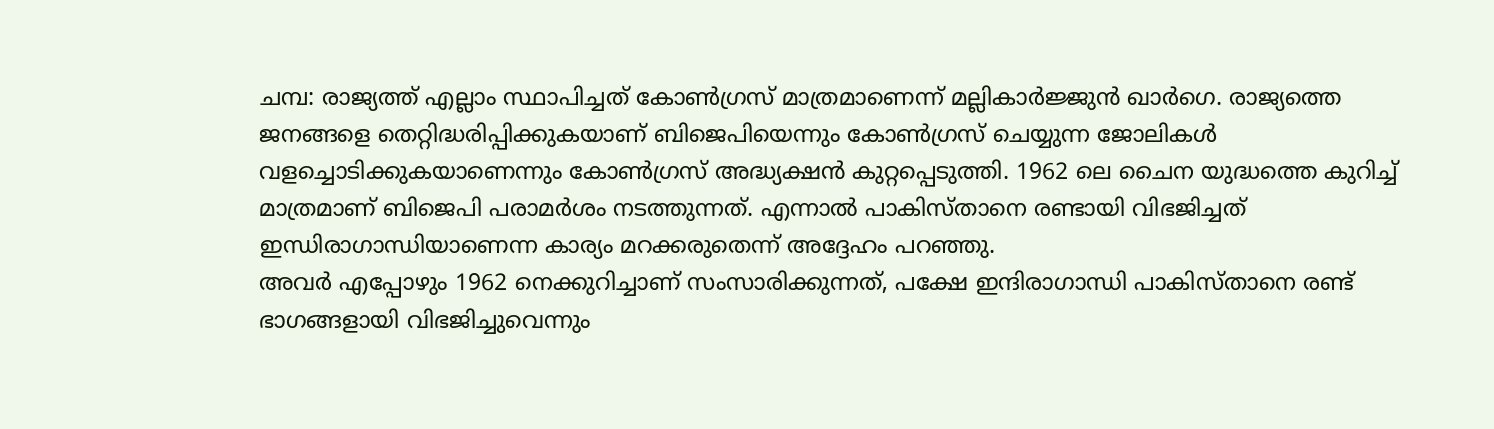ചമ്പ: രാജ്യത്ത് എല്ലാം സ്ഥാപിച്ചത് കോൺഗ്രസ് മാത്രമാണെന്ന് മല്ലികാർജ്ജുൻ ഖാർഗെ. രാജ്യത്തെ ജനങ്ങളെ തെറ്റിദ്ധരിപ്പിക്കുകയാണ് ബിജെപിയെന്നും കോൺഗ്രസ് ചെയ്യുന്ന ജോലികൾ വളച്ചൊടിക്കുകയാണെന്നും കോൺഗ്രസ് അദ്ധ്യക്ഷൻ കുറ്റപ്പെടുത്തി. 1962 ലെ ചൈന യുദ്ധത്തെ കുറിച്ച് മാത്രമാണ് ബിജെപി പരാമർശം നടത്തുന്നത്. എന്നാൽ പാകിസ്താനെ രണ്ടായി വിഭജിച്ചത് ഇന്ധിരാഗാന്ധിയാണെന്ന കാര്യം മറക്കരുതെന്ന് അദ്ദേഹം പറഞ്ഞു.
അവർ എപ്പോഴും 1962 നെക്കുറിച്ചാണ് സംസാരിക്കുന്നത്, പക്ഷേ ഇന്ദിരാഗാന്ധി പാകിസ്താനെ രണ്ട് ഭാഗങ്ങളായി വിഭജിച്ചുവെന്നും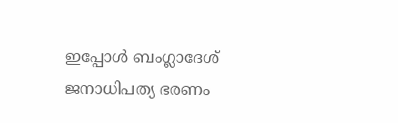ഇപ്പോൾ ബംഗ്ലാദേശ് ജനാധിപത്യ ഭരണം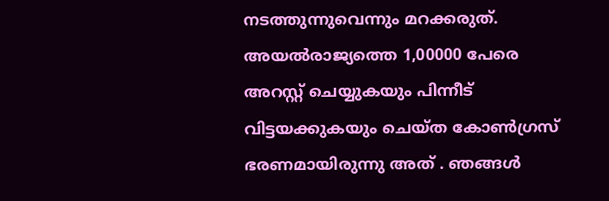നടത്തുന്നുവെന്നും മറക്കരുത്. അയൽരാജ്യത്തെ 1,00000 പേരെ അറസ്റ്റ് ചെയ്യുകയും പിന്നീട് വിട്ടയക്കുകയും ചെയ്ത കോൺഗ്രസ് ഭരണമായിരുന്നു അത് . ഞങ്ങൾ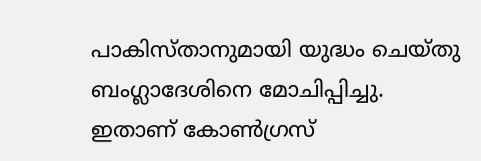പാകിസ്താനുമായി യുദ്ധം ചെയ്തു ബംഗ്ലാദേശിനെ മോചിപ്പിച്ചു. ഇതാണ് കോൺഗ്രസ്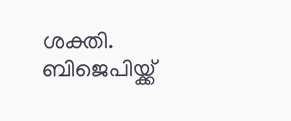ശക്തി. ബിജെപിയ്ക്ക്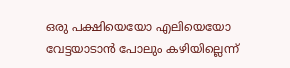ഒരു പക്ഷിയെയോ എലിയെയോ വേട്ടയാടാൻ പോലും കഴിയില്ലെന്ന്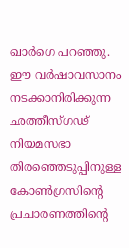ഖാർഗെ പറഞ്ഞു.
ഈ വർഷാവസാനം നടക്കാനിരിക്കുന്ന ഛത്തീസ്ഗഢ് നിയമസഭാ തിരഞ്ഞെടുപ്പിനുള്ള കോൺഗ്രസിന്റെ പ്രചാരണത്തിന്റെ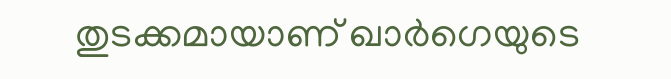തുടക്കമായാണ് ഖാർഗെയുടെ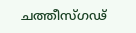ചത്തീസ്ഗഢ്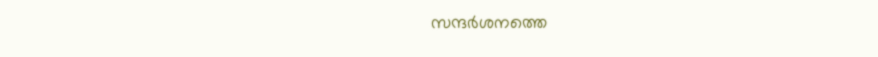സന്ദർശനത്തെ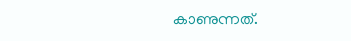കാണുന്നത്.